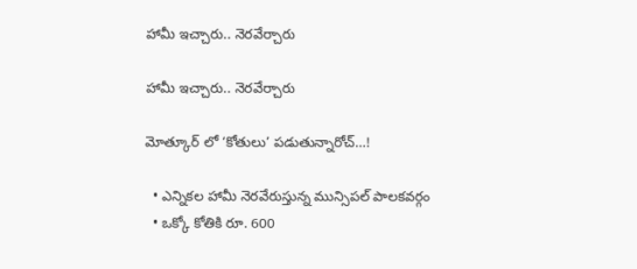హామీ ఇచ్చారు.. నెర‌వేర్చారు

హామీ ఇచ్చారు.. నెర‌వేర్చారు

మోత్కూర్ లో ‘కోతులు’ పడుతున్నారోచ్…!

  • ఎన్నికల హామీ నెరవేరుస్తున్న మున్సిపల్ పాలకవర్గం
  • ఒక్కో కోతికి రూ. 600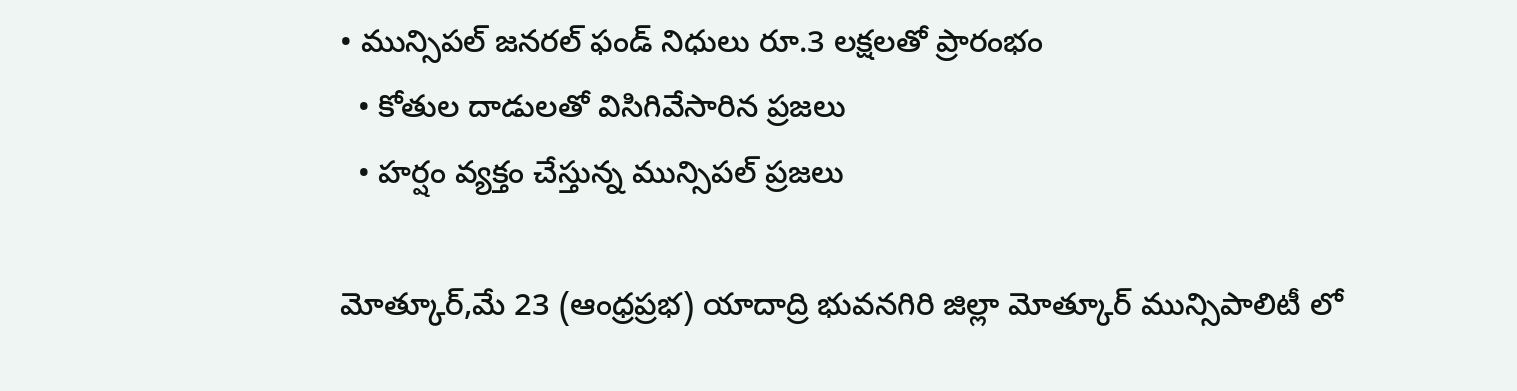• మున్సిపల్ జనరల్ ఫండ్ నిధులు రూ.3 లక్షలతో ప్రారంభం
  • కోతుల దాడులతో విసిగివేసారిన ప్రజలు
  • హ‌ర్షం వ్య‌క్తం చేస్తున్న‌ మున్సిపల్ ప్రజలు

మోత్కూర్,మే 23 (ఆంధ్రప్రభ) యాదాద్రి భువనగిరి జిల్లా మోత్కూర్ మున్సిపాలిటీ లో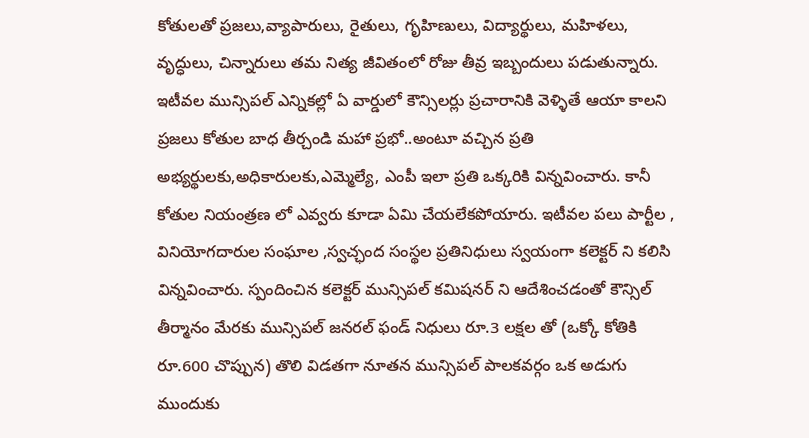కోతులతో ప్రజలు,వ్యాపారులు, రైతులు, గృహిణులు, విద్యార్థులు, మహిళలు, వృద్ధులు, చిన్నారులు తమ నిత్య జీవితంలో రోజు తీవ్ర ఇబ్బందులు పడుతున్నారు. ఇటీవల మున్సిపల్ ఎన్నికల్లో ఏ వార్డులో కౌన్సిలర్లు ప్రచారానికి వెళ్ళితే ఆయా కాలని ప్రజలు కోతుల బాధ తీర్చండి మహా ప్రభో..అంటూ వచ్చిన ప్రతి అభ్యర్థులకు,అధికారులకు,ఎమ్మెల్యే, ఎంపీ ఇలా ప్రతి ఒక్కరికి విన్నవించారు. కానీ కోతుల నియంత్రణ లో ఎవ్వరు కూడా ఏమి చేయలేకపోయారు. ఇటీవల పలు పార్టీల , వినియోగదారుల సంఘాల ,స్వచ్ఛంద సంస్థల ప్రతినిధులు స్వయంగా కలెక్టర్ ని కలిసి విన్నవించారు. స్పందించిన కలెక్టర్ మున్సిపల్ కమిషనర్ ని ఆదేశించడంతో కౌన్సిల్ తీర్మానం మేరకు మున్సిపల్ జనరల్ ఫండ్ నిధులు రూ.3 లక్షల తో (ఒక్కో కోతికి రూ.600 చొప్పున) తొలి విడతగా నూతన మున్సిపల్ పాలకవర్గం ఒక అడుగు ముందుకు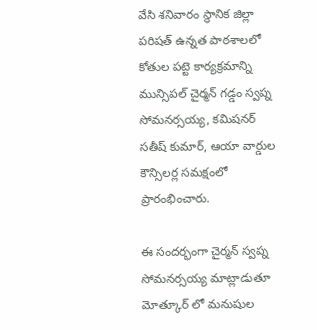వేసి శనివారం స్థానిక జిల్లా పరిషత్ ఉన్నత పాఠశాలలో కోతుల పట్టె కార్యక్రమాన్ని మున్సిపల్ చైర్మన్ గడ్డం స్వప్న సోమనర్సయ్య, కమిషనర్ సతీష్ కుమార్, ఆయా వార్డుల కౌన్సిలర్ల సమక్షంలో ప్రారంభించారు.

ఈ సందర్భంగా చైర్మన్ స్వప్న సోమనర్సయ్య మాట్లాడుతూ మోత్కూర్ లో మనుషుల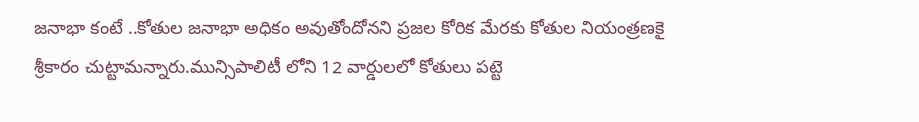జనాభా కంటే ..కోతుల జనాభా అధికం అవుతోందోనని ప్రజల కోరిక మేరకు కోతుల నియంత్రణకై శ్రీకారం చుట్టామన్నారు.మున్సిపాలిటీ లోని 12 వార్డులలో కోతులు పట్టె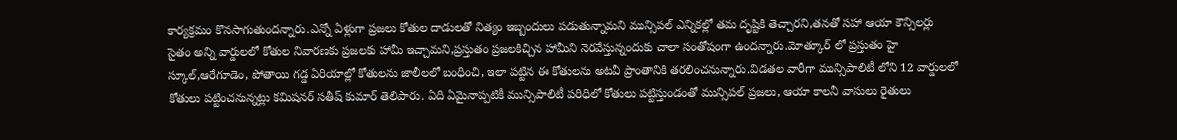కార్యక్రమం కొనసాగుతుందన్నారు.ఎన్నో ఏళ్లుగా ప్రజలు కోతుల దాడులతో నిత్యం ఇబ్బందులు పడుతున్నామని మున్సిపల్ ఎన్నికల్లో తమ దృష్టికి తెచ్చారని,తనతో సహా ఆయా కౌన్సిలర్లు సైతం అన్ని వార్డులలో కోతుల నివారణకు ప్రజలకు హామీ ఇచ్చామని,ప్రస్తుతం ప్రజలకిచ్చిన హామీని నెరవేస్తున్నందుకు చాలా సంతోషంగా ఉందన్నారు.మోత్కూర్ లో ప్రస్తుతం హై స్కూల్,ఆరేగూడెం, పోతాయి గడ్డ ఏరియాల్లో కోతులను జాలీలలో బంధించి, ఇలా పట్టిన ఈ కోతులను అటవీ ప్రాంతానికి తరలించనున్నారు.విడతల వారీగా మున్సిపాలిటీ లోని 12 వార్డులలో కోతులు పట్టించనున్నట్లు కమిషనర్ సతీష్ కుమార్ తెలిపారు. ఏది ఏమైనాప్పటికీ మున్సిపాలిటీ పరిధిలో కోతులు పట్టిస్తుండంతో మున్సిపల్ ప్రజలు, ఆయా కాలనీ వాసులు రైతులు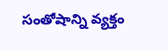సంతోషాన్ని వ్యక్తం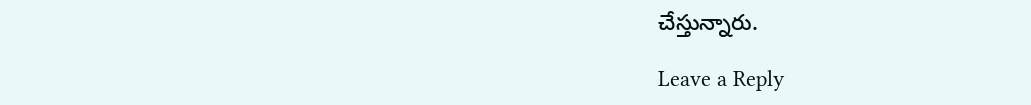చేస్తున్నారు.

Leave a Reply